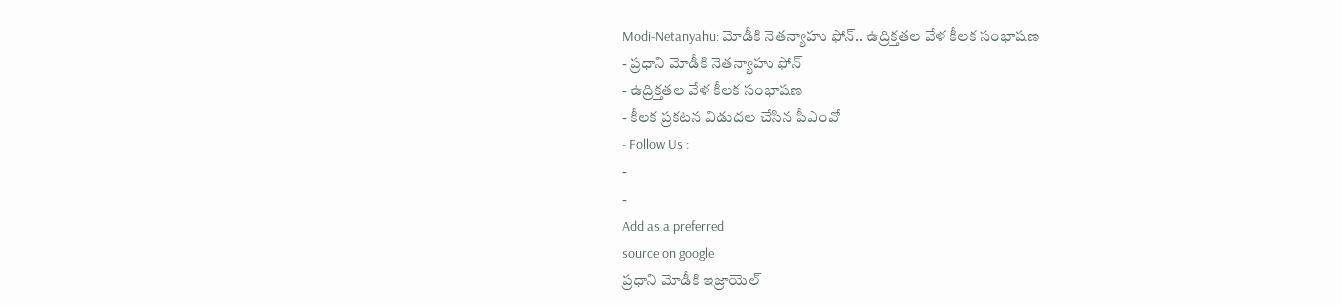Modi-Netanyahu: మోడీకి నెతన్యాహు ఫోన్.. ఉద్రిక్తతల వేళ కీలక సంభాషణ
- ప్రధాని మోడీకి నెతన్యాహు ఫోన్
- ఉద్రిక్తతల వేళ కీలక సంభాషణ
- కీలక ప్రకటన విడుదల చేసిన పీఎంవో
- Follow Us :
-
-
Add as a preferred
source on google
ప్రధాని మోడీకి ఇజ్రాయెల్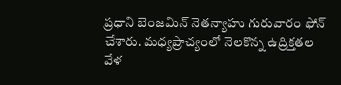ప్రధాని బెంజమిన్ నెతన్యాహు గురువారం ఫోన్ చేశారు. మధ్యప్రాచ్యంలో నెలకొన్న ఉద్రిక్తతల వేళ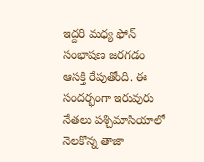ఇద్దరి మధ్య ఫోన్ సంభాషణ జరగడం ఆసక్తి రేపుతోంది. ఈ సందర్భంగా ఇరువురు నేతలు పశ్చిమాసియాలో నెలకొన్న తాజా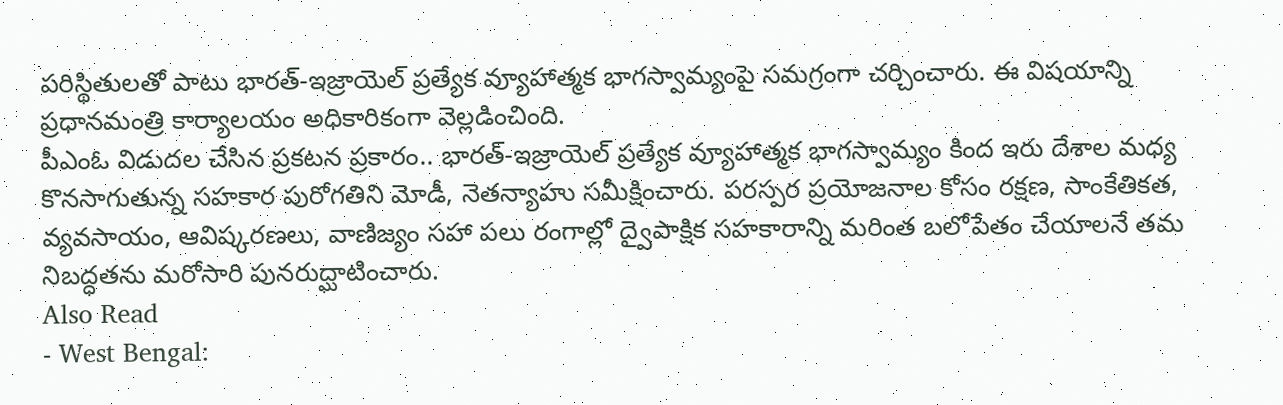పరిస్థితులతో పాటు భారత్-ఇజ్రాయెల్ ప్రత్యేక వ్యూహాత్మక భాగస్వామ్యంపై సమగ్రంగా చర్చించారు. ఈ విషయాన్ని ప్రధానమంత్రి కార్యాలయం అధికారికంగా వెల్లడించింది.
పీఎంఓ విడుదల చేసిన ప్రకటన ప్రకారం.. భారత్-ఇజ్రాయెల్ ప్రత్యేక వ్యూహాత్మక భాగస్వామ్యం కింద ఇరు దేశాల మధ్య కొనసాగుతున్న సహకార పురోగతిని మోడీ, నెతన్యాహు సమీక్షించారు. పరస్పర ప్రయోజనాల కోసం రక్షణ, సాంకేతికత, వ్యవసాయం, ఆవిష్కరణలు, వాణిజ్యం సహా పలు రంగాల్లో ద్వైపాక్షిక సహకారాన్ని మరింత బలోపేతం చేయాలనే తమ నిబద్ధతను మరోసారి పునరుద్ఘాటించారు.
Also Read
- West Bengal: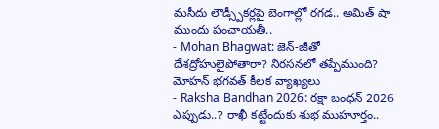మసీదు లౌడ్స్పీకర్లపై బెంగాల్లో రగడ.. అమిత్ షా ముందు పంచాయతీ..
- Mohan Bhagwat: జెన్-జీతో దేశద్రోహులైపోతారా? నిరసనలో తప్పేముంది? మోహన్ భగవత్ కీలక వ్యాఖ్యలు
- Raksha Bandhan 2026: రక్షా బంధన్ 2026 ఎప్పుడు..? రాఖీ కట్టేందుకు శుభ ముహూర్తం..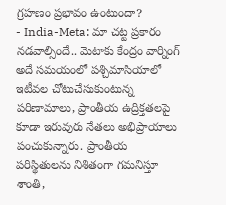గ్రహణం ప్రభావం ఉంటుందా?
- India-Meta: మా చట్ట ప్రకారం నడవాల్సిందే.. మెటాకు కేంద్రం వార్నింగ్
అదే సమయంలో పశ్చిమాసియాలో ఇటీవల చోటుచేసుకుంటున్న పరిణామాలు, ప్రాంతీయ ఉద్రిక్తతలపై కూడా ఇరువురు నేతలు అభిప్రాయాలు పంచుకున్నారు. ప్రాంతీయ పరిస్థితులను నిశితంగా గమనిస్తూ శాంతి,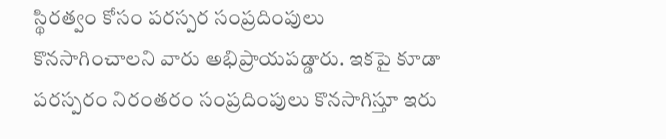స్థిరత్వం కోసం పరస్పర సంప్రదింపులు కొనసాగించాలని వారు అభిప్రాయపడ్డారు. ఇకపై కూడా పరస్పరం నిరంతరం సంప్రదింపులు కొనసాగిస్తూ ఇరు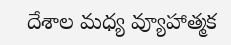దేశాల మధ్య వ్యూహాత్మక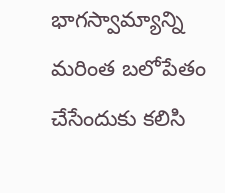భాగస్వామ్యాన్ని మరింత బలోపేతం చేసేందుకు కలిసి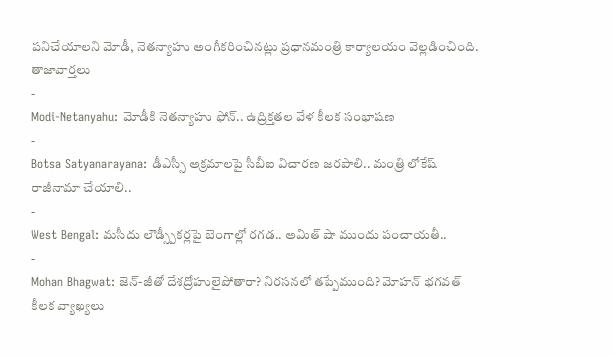పనిచేయాలని మోడీ, నెతన్యాహు అంగీకరించినట్లు ప్రధానమంత్రి కార్యాలయం వెల్లడించింది.
తాజావార్తలు
-
Modi-Netanyahu: మోడీకి నెతన్యాహు ఫోన్.. ఉద్రిక్తతల వేళ కీలక సంభాషణ
-
Botsa Satyanarayana: డీఎస్సీ అక్రమాలపై సీబీఐ విచారణ జరపాలి.. మంత్రి లోకేష్ రాజీనామా చేయాలి..
-
West Bengal: మసీదు లౌడ్స్పీకర్లపై బెంగాల్లో రగడ.. అమిత్ షా ముందు పంచాయతీ..
-
Mohan Bhagwat: జెన్-జీతో దేశద్రోహులైపోతారా? నిరసనలో తప్పేముంది? మోహన్ భగవత్ కీలక వ్యాఖ్యలు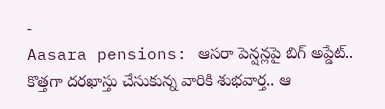-
Aasara pensions: ఆసరా పెన్షన్లపై బిగ్ అప్డేట్.. కొత్తగా దరఖాస్తు చేసుకున్న వారికి శుభవార్త.. ఆ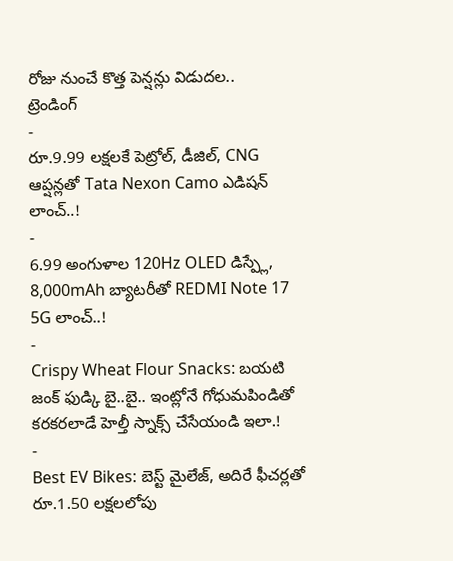రోజు నుంచే కొత్త పెన్షన్లు విడుదల..
ట్రెండింగ్
-
రూ.9.99 లక్షలకే పెట్రోల్, డీజిల్, CNG ఆప్షన్లతో Tata Nexon Camo ఎడిషన్ లాంచ్..!
-
6.99 అంగుళాల 120Hz OLED డిస్ప్లే, 8,000mAh బ్యాటరీతో REDMI Note 17 5G లాంచ్..!
-
Crispy Wheat Flour Snacks: బయటి జంక్ ఫుడ్కి బై..బై.. ఇంట్లోనే గోధుమపిండితో కరకరలాడే హెల్తీ స్నాక్స్ చేసేయండి ఇలా.!
-
Best EV Bikes: బెస్ట్ మైలేజ్, అదిరే ఫీచర్లతో రూ.1.50 లక్షలలోపు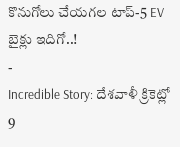కొనుగోలు చేయగల టాప్-5 EV బైక్లు ఇదిగో..!
-
Incredible Story: దేశవాళీ క్రికెట్లో 9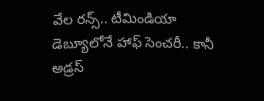వేల రన్స్.. టీమిండియా డెబ్యూలోనే హాఫ్ సెంచరీ.. కానీ అడ్రస్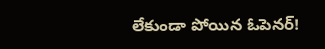లేకుండా పోయిన ఓపెనర్!